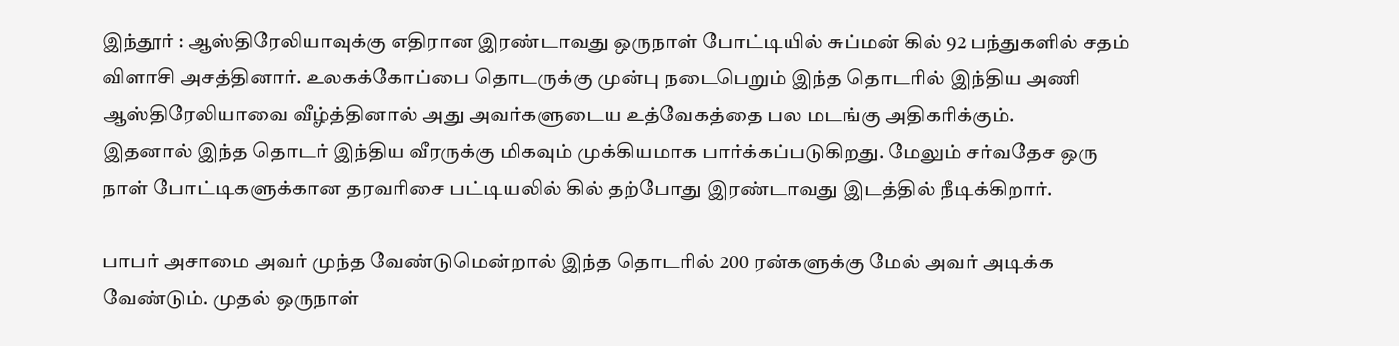இந்தூர் : ஆஸ்திரேலியாவுக்கு எதிரான இரண்டாவது ஒருநாள் போட்டியில் சுப்மன் கில் 92 பந்துகளில் சதம் விளாசி அசத்தினார். உலகக்கோப்பை தொடருக்கு முன்பு நடைபெறும் இந்த தொடரில் இந்திய அணி ஆஸ்திரேலியாவை வீழ்த்தினால் அது அவர்களுடைய உத்வேகத்தை பல மடங்கு அதிகரிக்கும்.
இதனால் இந்த தொடர் இந்திய வீரருக்கு மிகவும் முக்கியமாக பார்க்கப்படுகிறது. மேலும் சர்வதேச ஒரு நாள் போட்டிகளுக்கான தரவரிசை பட்டியலில் கில் தற்போது இரண்டாவது இடத்தில் நீடிக்கிறார்.

பாபர் அசாமை அவர் முந்த வேண்டுமென்றால் இந்த தொடரில் 200 ரன்களுக்கு மேல் அவர் அடிக்க வேண்டும். முதல் ஒருநாள்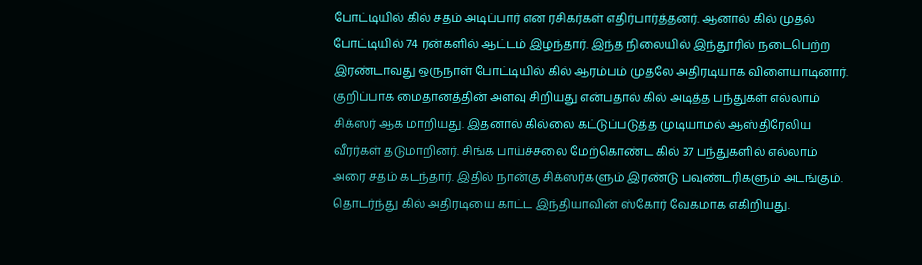போட்டியில் கில் சதம் அடிப்பார் என ரசிகர்கள் எதிர்பார்த்தனர். ஆனால் கில் முதல் போட்டியில் 74 ரன்களில் ஆட்டம் இழந்தார். இந்த நிலையில் இந்தூரில் நடைபெற்ற இரண்டாவது ஒருநாள் போட்டியில் கில் ஆரம்பம் முதலே அதிரடியாக விளையாடினார்.
குறிப்பாக மைதானத்தின் அளவு சிறியது என்பதால் கில் அடித்த பந்துகள் எல்லாம் சிக்ஸர் ஆக மாறியது. இதனால் கில்லை கட்டுப்படுத்த முடியாமல் ஆஸ்திரேலிய வீரர்கள் தடுமாறினர். சிங்க பாய்ச்சலை மேற்கொண்ட கில் 37 பந்துகளில் எல்லாம் அரை சதம் கடந்தார். இதில் நான்கு சிக்ஸர்களும் இரண்டு பவுண்டரிகளும் அடங்கும். தொடர்ந்து கில் அதிரடியை காட்ட இந்தியாவின் ஸ்கோர் வேகமாக எகிறியது.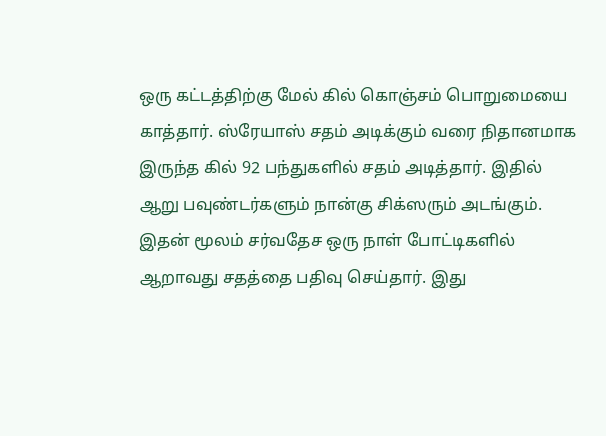ஒரு கட்டத்திற்கு மேல் கில் கொஞ்சம் பொறுமையை காத்தார். ஸ்ரேயாஸ் சதம் அடிக்கும் வரை நிதானமாக இருந்த கில் 92 பந்துகளில் சதம் அடித்தார். இதில் ஆறு பவுண்டர்களும் நான்கு சிக்ஸரும் அடங்கும். இதன் மூலம் சர்வதேச ஒரு நாள் போட்டிகளில் ஆறாவது சதத்தை பதிவு செய்தார். இது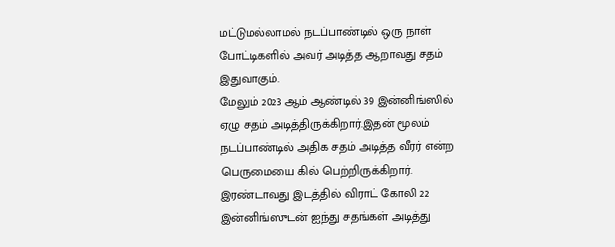மட்டுமல்லாமல் நடப்பாண்டில் ஒரு நாள் போட்டிகளில் அவர் அடித்த ஆறாவது சதம் இதுவாகும்.
மேலும் 2023 ஆம் ஆண்டில் 39 இன்னிங்ஸில் ஏழு சதம் அடித்திருக்கிறார்.இதன் மூலம் நடப்பாண்டில் அதிக சதம் அடித்த வீரர் என்ற பெருமையை கில் பெற்றிருக்கிறார். இரண்டாவது இடத்தில் விராட் கோலி 22 இன்னிங்ஸுடன் ஐந்து சதங்கள் அடித்து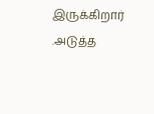இருக்கிறார் .அடுத்த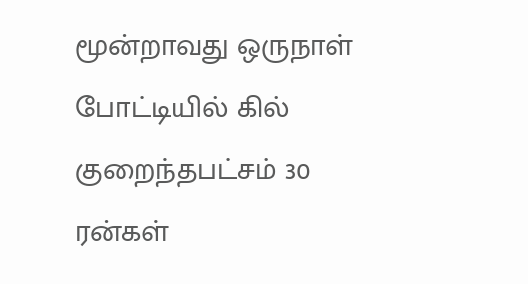மூன்றாவது ஒருநாள் போட்டியில் கில் குறைந்தபட்சம் 30 ரன்கள்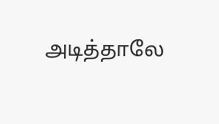அடித்தாலே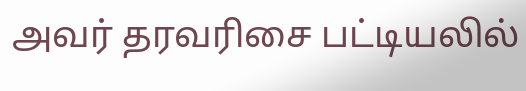அவர் தரவரிசை பட்டியலில்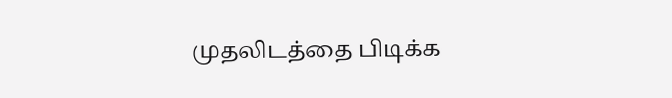முதலிடத்தை பிடிக்க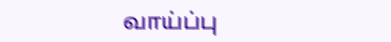வாய்ப்பு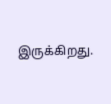இருக்கிறது.